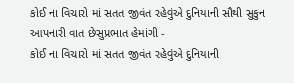કોઈ ના વિચારો માં સતત જીવંત રહેવુંએ દુનિયાની સૌથી સુકુન આપનારી વાત છેસુપ્રભાત હેમાંગી -
કોઈ ના વિચારો માં સતત જીવંત રહેવુંએ દુનિયાની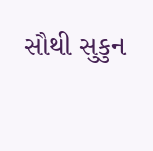સૌથી સુકુન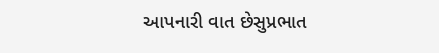આપનારી વાત છેસુપ્રભાત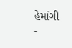હેમાંગી
-